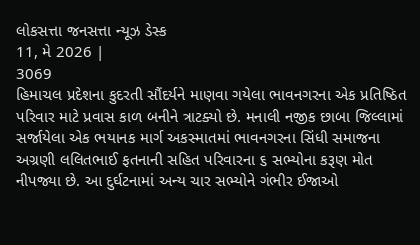લોકસત્તા જનસત્તા ન્યૂઝ ડેસ્ક
11, મે 2026 |
3069
હિમાચલ પ્રદેશના કુદરતી સૌંદર્યને માણવા ગયેલા ભાવનગરના એક પ્રતિષ્ઠિત પરિવાર માટે પ્રવાસ કાળ બનીને ત્રાટક્યો છે. મનાલી નજીક છાબા જિલ્લામાં સર્જાયેલા એક ભયાનક માર્ગ અકસ્માતમાં ભાવનગરના સિંધી સમાજના અગ્રણી લલિતભાઈ ફતનાની સહિત પરિવારના ૬ સભ્યોના કરૂણ મોત નીપજ્યા છે. આ દુર્ઘટનામાં અન્ય ચાર સભ્યોને ગંભીર ઈજાઓ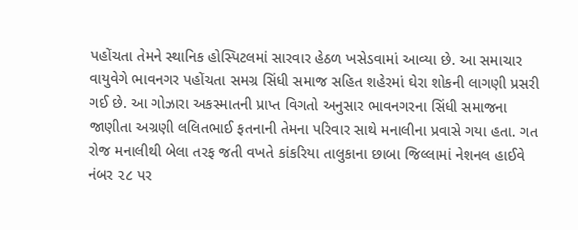પહોંચતા તેમને સ્થાનિક હોસ્પિટલમાં સારવાર હેઠળ ખસેડવામાં આવ્યા છે. આ સમાચાર વાયુવેગે ભાવનગર પહોંચતા સમગ્ર સિંધી સમાજ સહિત શહેરમાં ઘેરા શોકની લાગણી પ્રસરી ગઈ છે. આ ગોઝારા અકસ્માતની પ્રાપ્ત વિગતો અનુસાર ભાવનગરના સિંધી સમાજના જાણીતા અગ્રણી લલિતભાઈ ફતનાની તેમના પરિવાર સાથે મનાલીના પ્રવાસે ગયા હતા. ગત રોજ મનાલીથી બેલા તરફ જતી વખતે કાંકરિયા તાલુકાના છાબા જિલ્લામાં નેશનલ હાઈવે નંબર ૨૮ પર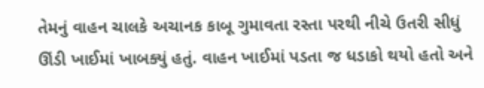તેમનું વાહન ચાલકે અચાનક કાબૂ ગુમાવતા રસ્તા પરથી નીચે ઉતરી સીધું ઊંડી ખાઈમાં ખાબક્યું હતું. વાહન ખાઈમાં પડતા જ ધડાકો થયો હતો અને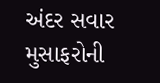અંદર સવાર મુસાફરોની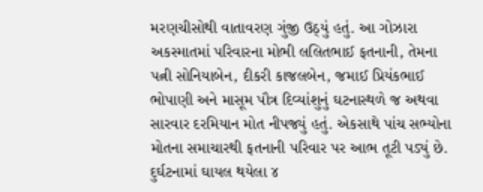મરણચીસોથી વાતાવરણ ગુંજી ઉઠ્યું હતું. આ ગોઝારા અકસ્માતમાં પરિવારના મોભી લલિતભાઈ ફતનાની, તેમના પત્ની સોનિયાબેન, દીકરી કાજલબેન, જમાઈ પ્રિયંકભાઈ ભોપાણી અને માસૂમ પૌત્ર દિવ્યાંશુનું ઘટનાસ્થળે જ અથવા સારવાર દરમિયાન મોત નીપજ્યું હતું. એકસાથે પાંચ સભ્યોના મોતના સમાચારથી ફતનાની પરિવાર પર આભ તૂટી પડ્યું છે. દુર્ઘટનામાં ઘાયલ થયેલા ૪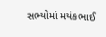સભ્યોમાં મયંકભાઈ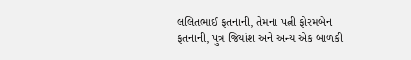લલિતભાઈ ફતનાની, તેમના પત્ની ફોરમબેન ફતનાની, પુત્ર જિયાંશ અને અન્ય એક બાળકી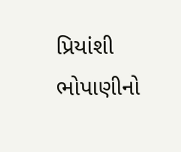પ્રિયાંશી ભોપાણીનો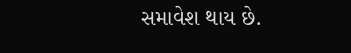સમાવેશ થાય છે.